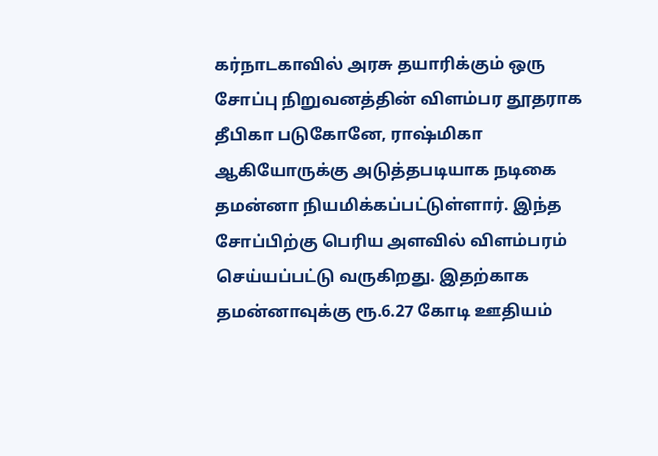கர்நாடகாவில் அரசு தயாரிக்கும் ஒரு சோப்பு நிறுவனத்தின் விளம்பர தூதராக தீபிகா படுகோனே, ராஷ்மிகா ஆகியோருக்கு அடுத்தபடியாக நடிகை தமன்னா நியமிக்கப்பட்டுள்ளார். இந்த சோப்பிற்கு பெரிய அளவில் விளம்பரம் செய்யப்பட்டு வருகிறது. இதற்காக தமன்னாவுக்கு ரூ.6.27 கோடி ஊதியம்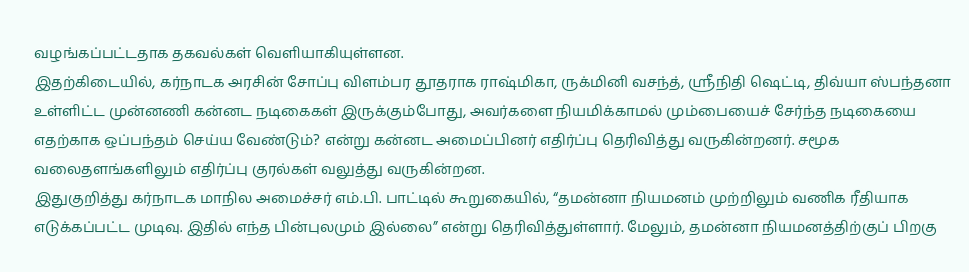வழங்கப்பட்டதாக தகவல்கள் வெளியாகியுள்ளன.
இதற்கிடையில், கர்நாடக அரசின் சோப்பு விளம்பர தூதராக ராஷ்மிகா, ருக்மினி வசந்த், ஸ்ரீநிதி ஷெட்டி, திவ்யா ஸ்பந்தனா உள்ளிட்ட முன்னணி கன்னட நடிகைகள் இருக்கும்போது, அவர்களை நியமிக்காமல் மும்பையைச் சேர்ந்த நடிகையை எதற்காக ஒப்பந்தம் செய்ய வேண்டும்? என்று கன்னட அமைப்பினர் எதிர்ப்பு தெரிவித்து வருகின்றனர். சமூக வலைதளங்களிலும் எதிர்ப்பு குரல்கள் வலுத்து வருகின்றன.
இதுகுறித்து கர்நாடக மாநில அமைச்சர் எம்.பி. பாட்டில் கூறுகையில், “தமன்னா நியமனம் முற்றிலும் வணிக ரீதியாக எடுக்கப்பட்ட முடிவு. இதில் எந்த பின்புலமும் இல்லை” என்று தெரிவித்துள்ளார். மேலும், தமன்னா நியமனத்திற்குப் பிறகு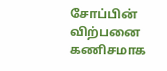சோப்பின் விற்பனை கணிசமாக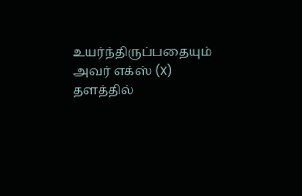உயர்ந்திருப்பதையும் அவர் எக்ஸ் (X) தளத்தில்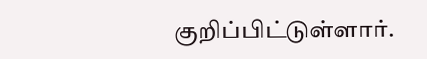குறிப்பிட்டுள்ளார்.